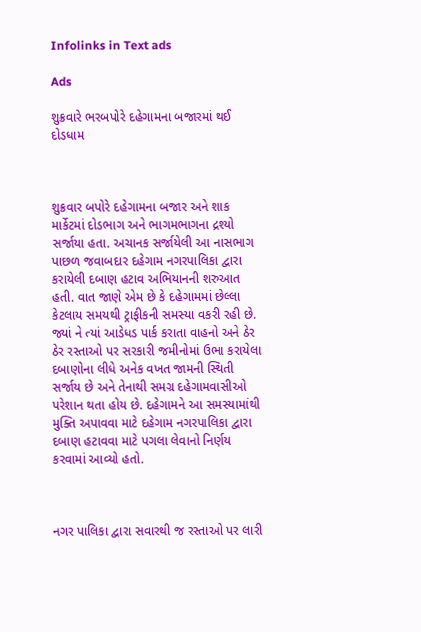Infolinks in Text ads

Ads

શુક્રવારે ભરબપોરે દહેગામના બજારમાં થઈ દોડધામ



શુક્રવાર બપોરે દહેગામના બજાર અને શાક માર્કેટમાં દોડભાગ અને ભાગમભાગના દ્રશ્યો સર્જાયા હતા. અચાનક સર્જાયેલી આ નાસભાગ પાછળ જવાબદાર દહેગામ નગરપાલિકા દ્વારા કરાયેલી દબાણ હટાવ અભિયાનની શરુઆત હતી. વાત જાણે એમ છે કે દહેગામમાં છેલ્લા કેટલાય સમયથી ટ્રાફીકની સમસ્યા વકરી રહી છે. જ્યાં ને ત્યાં આડેધડ પાર્ક કરાતા વાહનો અને ઠેર ઠેર રસ્તાઓ પર સરકારી જમીનોમાં ઉભા કરાયેલા દબાણોના લીધે અનેક વખત જામની સ્થિતી સર્જાય છે અને તેનાથી સમગ્ર દહેગામવાસીઓ પરેશાન થતા હોય છે. દહેગામને આ સમસ્યામાંથી મુક્તિ અપાવવા માટે દહેગામ નગરપાલિકા દ્વારા દબાણ હટાવવા માટે પગલા લેવાનો નિર્ણય કરવામાં આવ્યો હતો.



નગર પાલિકા દ્વારા સવારથી જ રસ્તાઓ પર લારી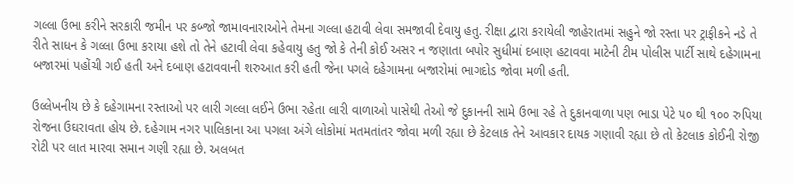ગલ્લા ઉભા કરીને સરકારી જમીન પર કબ્જો જામાવનારાઓને તેમના ગલ્લા હટાવી લેવા સમજાવી દેવાયુ હતુ. રીક્ષા દ્વારા કરાયેલી જાહેરાતમાં સહુને જો રસ્તા પર ટ્રાફીકને નડે તે રીતે સાધન કે ગલ્લા ઉભા કરાયા હશે તો તેને હટાવી લેવા કહેવાયુ હતુ જો કે તેની કોઈ અસર ન જણાતા બપોર સુધીમાં દબાણ હટાવવા માટેની ટીમ પોલીસ પાર્ટી સાથે દહેગામના બજારમાં પહોંચી ગઈ હતી અને દબાણ હટાવવાની શરુઆત કરી હતી જેના પગલે દહેગામના બજારોમાં ભાગદોડ જોવા મળી હતી.

ઉલ્લેખનીય છે કે દહેગામના રસ્તાઓ પર લારી ગલ્લા લઈને ઉભા રહેતા લારી વાળાઓ પાસેથી તેઓ જે દુકાનની સામે ઉભા રહે તે દુકાનવાળા પણ ભાડા પેટે ૫૦ થી ૧૦૦ રુપિયા રોજના ઉઘરાવતા હોય છે. દહેગામ નગર પાલિકાના આ પગલા અંગે લોકોમાં મતમતાંતર જોવા મળી રહ્યા છે કેટલાક તેને આવકાર દાયક ગણાવી રહ્યા છે તો કેટલાક કોઈની રોજી રોટી પર લાત મારવા સમાન ગણી રહ્યા છે. અલબત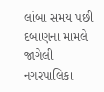લાંબા સમય પછી દબાણના મામલે જાગેલી નગરપાલિકા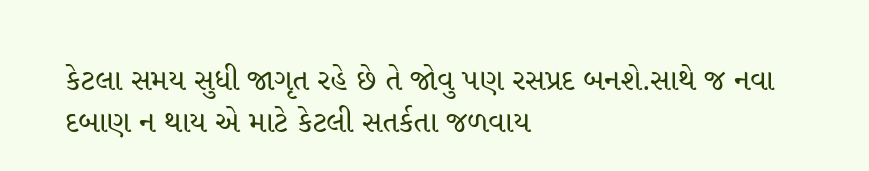કેટલા સમય સુધી જાગૃત રહે છે તે જોવુ પણ રસપ્રદ બનશે.સાથે જ નવા દબાણ ન થાય એ માટે કેટલી સતર્કતા જળવાય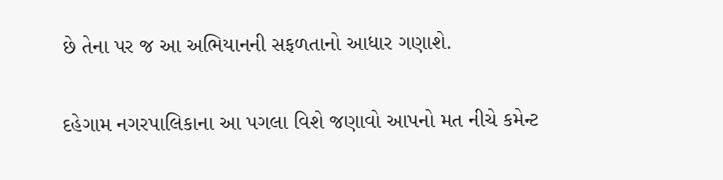છે તેના પર જ આ અભિયાનની સફળતાનો આધાર ગણાશે.

દહેગામ નગરપાલિકાના આ પગલા વિશે જણાવો આપનો મત નીચે કમેન્ટ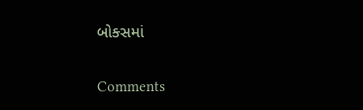બોક્સમાં

Comments